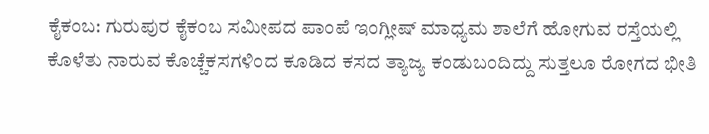ಕೈಕಂಬ: ಗುರುಪುರ ಕೈಕಂಬ ಸಮೀಪದ ಪಾಂಪೆ ಇಂಗ್ಲೀಷ್ ಮಾಧ್ಯಮ ಶಾಲೆಗೆ ಹೋಗುವ ರಸ್ತೆಯಲ್ಲಿ ಕೊಳೆತು ನಾರುವ ಕೊಚ್ಚೆಕಸಗಳಿಂದ ಕೂಡಿದ ಕಸದ ತ್ಯಾಜ್ಯ ಕಂಡುಬಂದಿದ್ದು ಸುತ್ತಲೂ ರೋಗದ ಭೀತಿ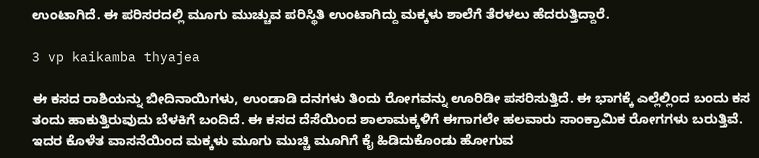ಉಂಟಾಗಿದೆ. ಈ ಪರಿಸರದಲ್ಲಿ ಮೂಗು ಮುಚ್ಚುವ ಪರಿಸ್ಥಿತಿ ಉಂಟಾಗಿದ್ದು ಮಕ್ಕಳು ಶಾಲೆಗೆ ತೆರಳಲು ಹೆದರುತ್ತಿದ್ದಾರೆ.

3 vp kaikamba thyajea

ಈ ಕಸದ ರಾಶಿಯನ್ನು ಬೀದಿನಾಯಿಗಳು, ಉಂಡಾಡಿ ದನಗಳು ತಿಂದು ರೋಗವನ್ನು ಊರಿಡೀ ಪಸರಿಸುತ್ತಿದೆ. ಈ ಭಾಗಕ್ಕೆ ಎಲ್ಲೆಲ್ಲಿಂದ ಬಂದು ಕಸ ತಂದು ಹಾಕುತ್ತಿರುವುದು ಬೆಳಕಿಗೆ ಬಂದಿದೆ. ಈ ಕಸದ ದೆಸೆಯಿಂದ ಶಾಲಾಮಕ್ಕಳಿಗೆ ಈಗಾಗಲೇ ಹಲವಾರು ಸಾಂಕ್ರಾಮಿಕ ರೋಗಗಳು ಬರುತ್ತಿವೆ. ಇದರ ಕೊಳೆತ ವಾಸನೆಯಿಂದ ಮಕ್ಕಳು ಮೂಗು ಮುಚ್ಚಿ ಮೂಗಿಗೆ ಕೈ ಹಿಡಿದುಕೊಂಡು ಹೋಗುವ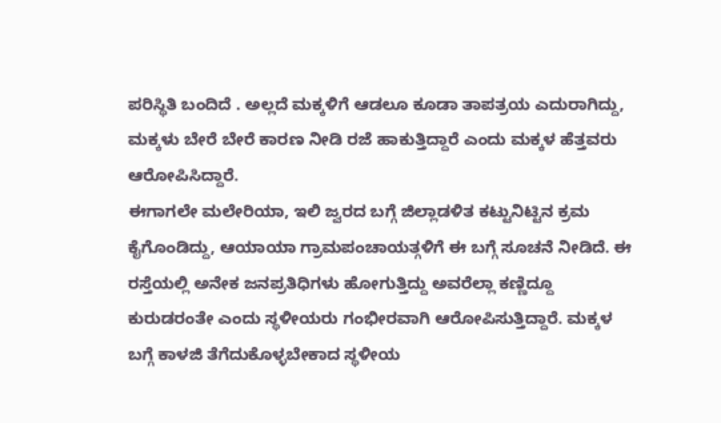ಪರಿಸ್ಥಿತಿ ಬಂದಿದೆ . ಅಲ್ಲದೆ ಮಕ್ಕಳಿಗೆ ಆಡಲೂ ಕೂಡಾ ತಾಪತ್ರಯ ಎದುರಾಗಿದ್ದು, ಮಕ್ಕಳು ಬೇರೆ ಬೇರೆ ಕಾರಣ ನೀಡಿ ರಜೆ ಹಾಕುತ್ತಿದ್ದಾರೆ ಎಂದು ಮಕ್ಕಳ ಹೆತ್ತವರು ಆರೋಪಿಸಿದ್ದಾರೆ.
ಈಗಾಗಲೇ ಮಲೇರಿಯಾ, ಇಲಿ ಜ್ವರದ ಬಗ್ಗೆ ಜಿಲ್ಲಾಡಳಿತ ಕಟ್ಟುನಿಟ್ಟಿನ ಕ್ರಮ ಕೈಗೊಂಡಿದ್ದು, ಆಯಾಯಾ ಗ್ರಾಮಪಂಚಾಯತ್ಗಳಿಗೆ ಈ ಬಗ್ಗೆ ಸೂಚನೆ ನೀಡಿದೆ. ಈ ರಸ್ತೆಯಲ್ಲಿ ಅನೇಕ ಜನಪ್ರತಿಧಿಗಳು ಹೋಗುತ್ತಿದ್ದು ಅವರೆಲ್ಲಾ ಕಣ್ಣಿದ್ದೂ ಕುರುಡರಂತೇ ಎಂದು ಸ್ಥಳೀಯರು ಗಂಭೀರವಾಗಿ ಆರೋಪಿಸುತ್ತಿದ್ದಾರೆ. ಮಕ್ಕಳ ಬಗ್ಗೆ ಕಾಳಜಿ ತೆಗೆದುಕೊಳ್ಳಬೇಕಾದ ಸ್ಥಳೀಯ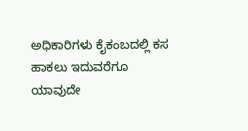ಅಧಿಕಾರಿಗಳು ಕೈಕಂಬದಲ್ಲಿ ಕಸ ಹಾಕಲು ಇದುವರೆಗೂ ಯಾವುದೇ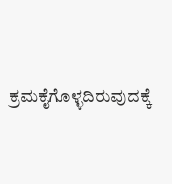ಕ್ರಮಕೈಗೊಳ್ಳದಿರುವುದಕ್ಕೆ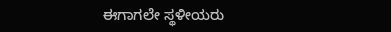ಈಗಾಗಲೇ ಸ್ಥಳೀಯರು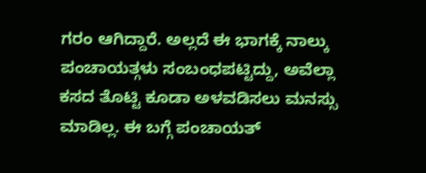ಗರಂ ಆಗಿದ್ದಾರೆ. ಅಲ್ಲದೆ ಈ ಭಾಗಕ್ಕೆ ನಾಲ್ಕು ಪಂಚಾಯತ್ಗಳು ಸಂಬಂಧಪಟ್ಟಿದ್ದು, ಅವೆಲ್ಲಾ ಕಸದ ತೊಟ್ಟಿ ಕೂಡಾ ಅಳವಡಿಸಲು ಮನಸ್ಸು ಮಾಡಿಲ್ಲ. ಈ ಬಗ್ಗೆ ಪಂಚಾಯತ್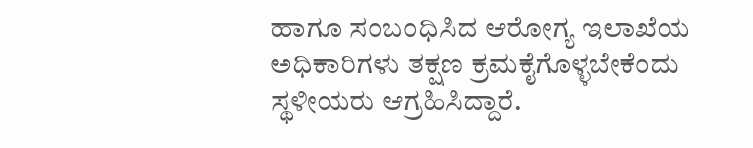ಹಾಗೂ ಸಂಬಂಧಿಸಿದ ಆರೋಗ್ಯ ಇಲಾಖೆಯ ಅಧಿಕಾರಿಗಳು ತಕ್ಷಣ ಕ್ರಮಕೈಗೊಳ್ಳಬೇಕೆಂದು ಸ್ಥಳೀಯರು ಆಗ್ರಹಿಸಿದ್ದಾರೆ.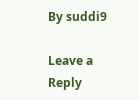By suddi9

Leave a Reply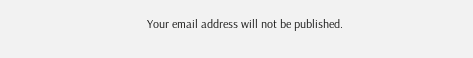Your email address will not be published.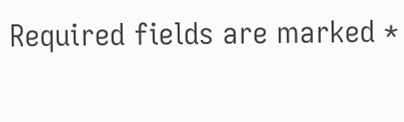Required fields are marked *